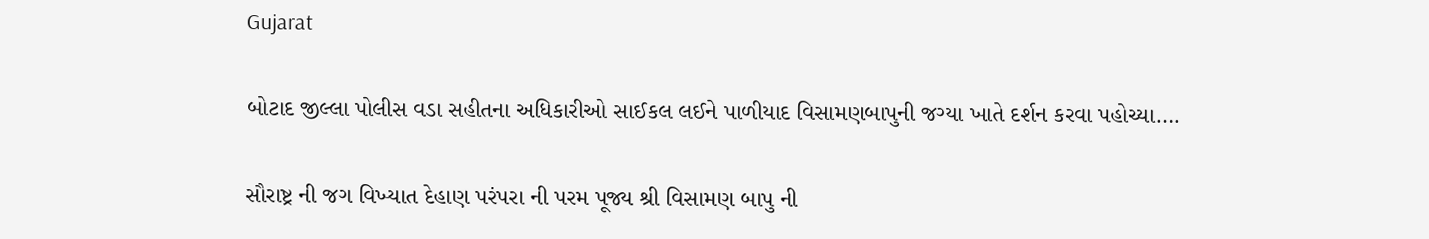Gujarat

બોટાદ જીલ્લા પોલીસ વડા સહીતના અધિકારીઓ સાઈકલ લઈને પાળીયાદ વિસામણબાપુની જગ્યા ખાતે દર્શન કરવા પહોચ્યા….

સૌરાષ્ટ્ર ની જગ વિખ્યાત દેહાણ પરંપરા ની પરમ પૂજ્ય શ્રી વિસામણ બાપુ ની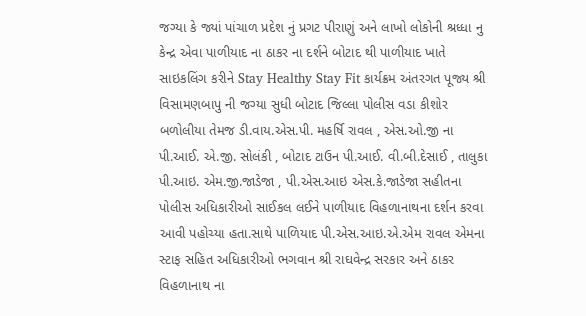જગ્યા કે જ્યાં પાંચાળ પ્રદેશ નું પ્રગટ પીરાણું અને લાખો લોકોની શ્રધ્ધા નુ કેન્દ્ર એવા પાળીયાદ ના ઠાકર ના દર્શને બોટાદ થી પાળીયાદ ખાતે સાઇકલિંગ કરીને Stay Healthy Stay Fit કાર્યક્રમ અંતરગત પૂજ્ય શ્રી વિસામણબાપુ ની જગ્યા સુધી બોટાદ જિલ્લા પોલીસ વડા કીશોર બળોલીયા તેમજ ડી.વાય.એસ.પી. મહર્ષિ રાવલ , એસ.ઓ.જી ના પી.આઈ. એ.જી. સોલંકી , બોટાદ ટાઉન પી.આઈ. વી.બી.દેસાઈ , તાલુકા પી.આઇ. એમ.જી.જાડેજા , પી.એસ.આઇ એસ.કે.જાડેજા સહીતના પોલીસ અધિકારીઓ સાઈકલ લઈને પાળીયાદ વિહળાનાથના દર્શન કરવા આવી પહોચ્યા હતા.સાથે પાળિયાદ પી.એસ.આઇ.એ.એમ રાવલ એમના સ્ટાફ સહિત અધિકારીઓ ભગવાન શ્રી રાઘવેન્દ્ર સરકાર અને ઠાકર વિહળાનાથ ના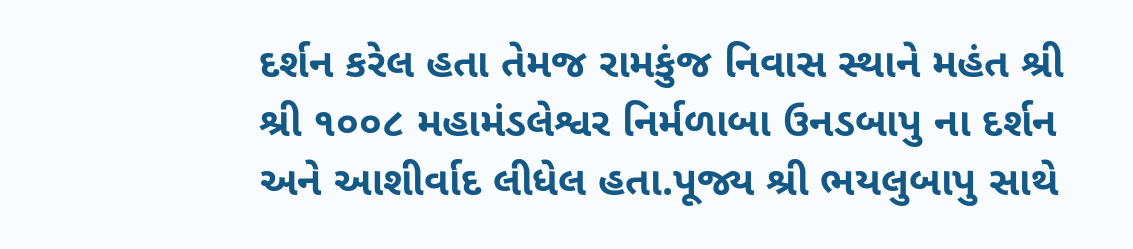દર્શન કરેલ હતા તેમજ રામકુંજ નિવાસ સ્થાને મહંત શ્રી શ્રી ૧૦૦૮ મહામંડલેશ્વર નિર્મળાબા ઉનડબાપુ ના દર્શન અને આશીર્વાદ લીધેલ હતા.પૂજ્ય શ્રી ભયલુબાપુ સાથે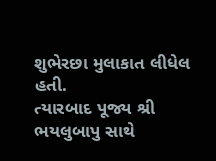શુભેરછા મુલાકાત લીધેલ હતી.
ત્યારબાદ પૂજ્ય શ્રી ભયલુબાપુ સાથે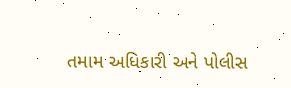તમામ અધિકારી અને પોલીસ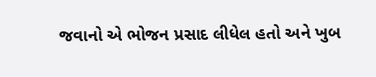જવાનો એ ભોજન પ્રસાદ લીધેલ હતો અને ખુબ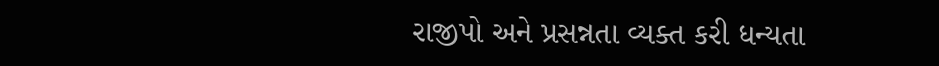રાજીપો અને પ્રસન્નતા વ્યક્ત કરી ધન્યતા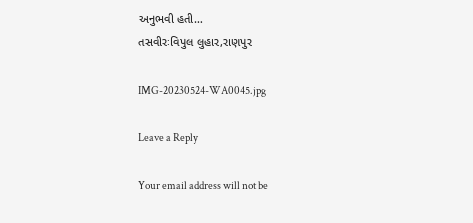અનુભવી હતી…
તસવીરઃવિપુલ લુહાર,રાણપુર

IMG-20230524-WA0045.jpg

Leave a Reply

Your email address will not be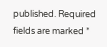published. Required fields are marked *